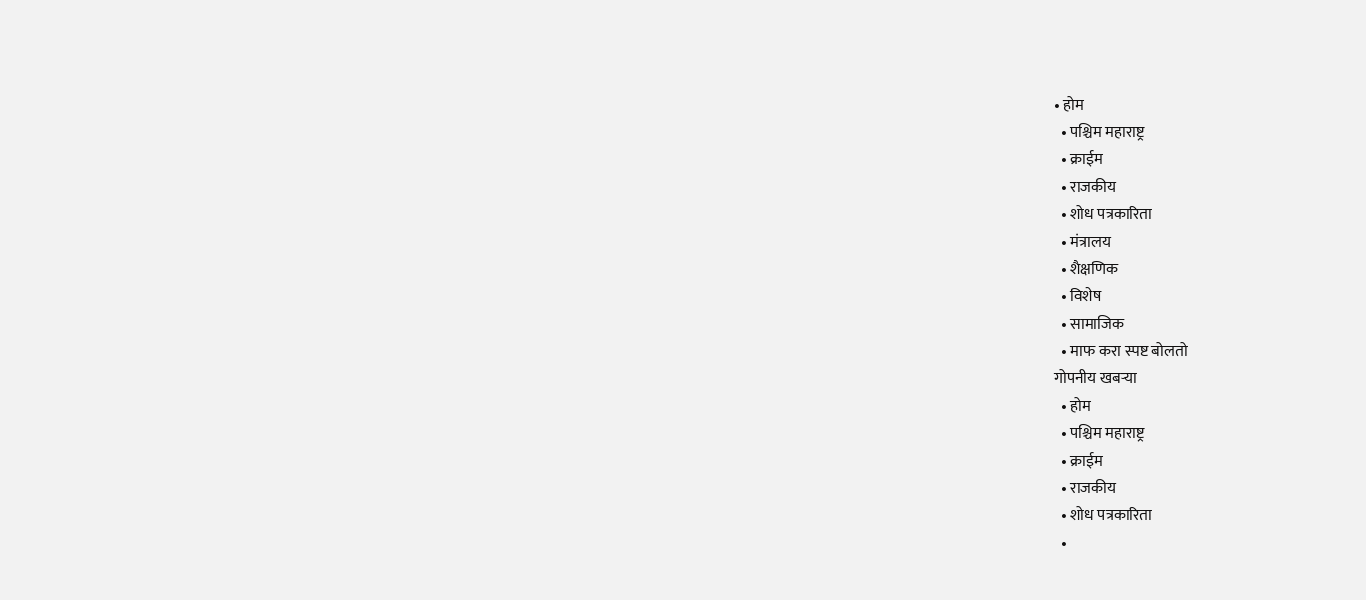• होम
  • पश्चिम महाराष्ट्र
  • क्राईम
  • राजकीय
  • शोध पत्रकारिता
  • मंत्रालय
  • शैक्षणिक
  • विशेष
  • सामाजिक
  • माफ करा स्पष्ट बोलतो
गोपनीय खबऱ्या
  • होम
  • पश्चिम महाराष्ट्र
  • क्राईम
  • राजकीय
  • शोध पत्रकारिता
  •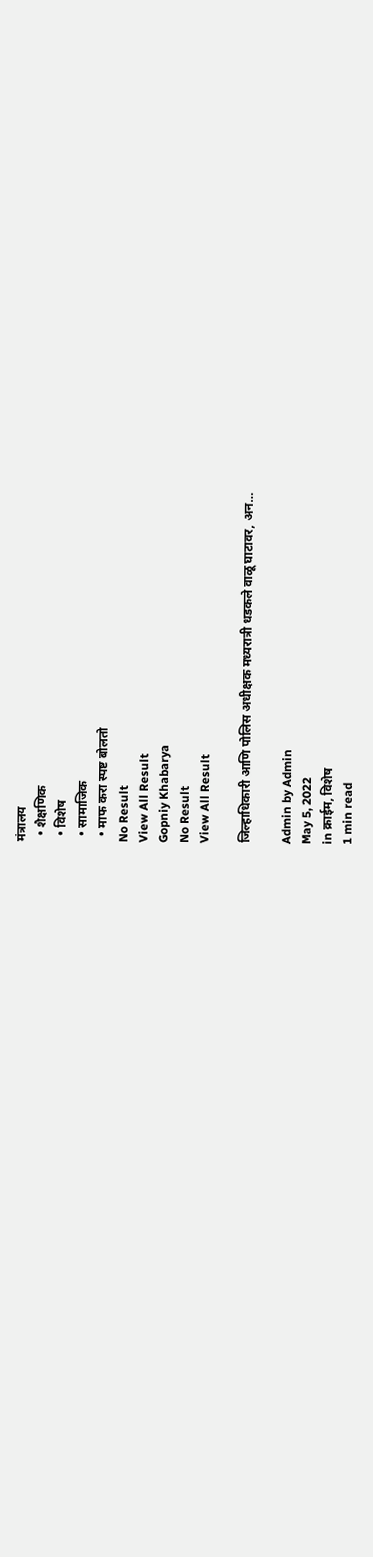मंत्रालय
  • शैक्षणिक
  • विशेष
  • सामाजिक
  • माफ करा स्पष्ट बोलतो
No Result
View All Result
Gopniy Khabarya
No Result
View All Result

जिल्हाधिकारी आणि पोलिस अधीक्षक मध्यरात्री धडकले वाळू घाटावर, अन…

Admin by Admin
May 5, 2022
in क्राईम, विशेष
1 min read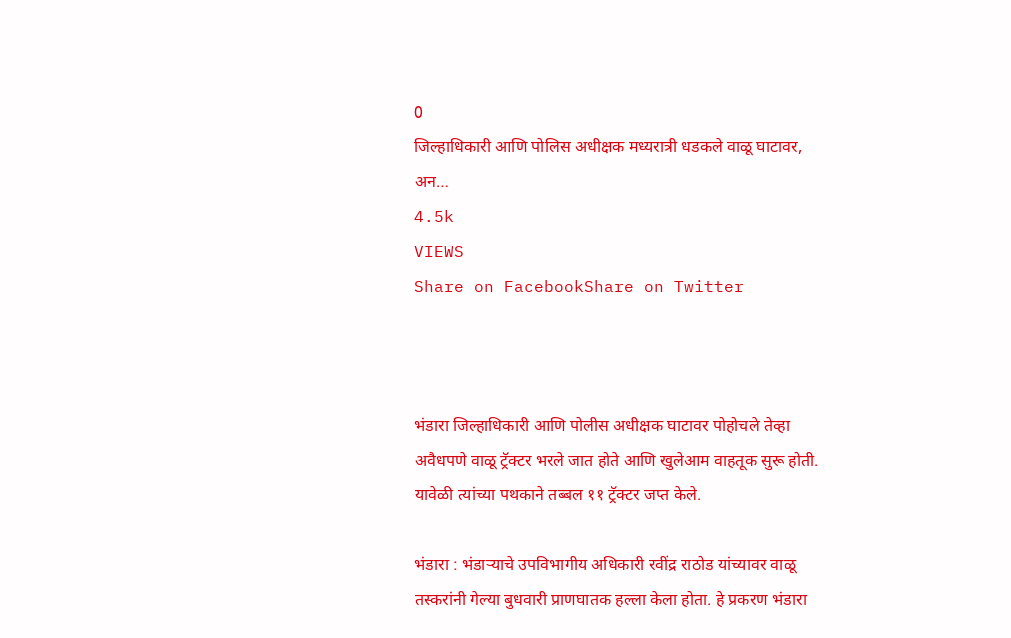0
जिल्हाधिकारी आणि पोलिस अधीक्षक मध्यरात्री धडकले वाळू घाटावर, अन…
4.5k
VIEWS
Share on FacebookShare on Twitter



भंडारा जिल्हाधिकारी आणि पोलीस अधीक्षक घाटावर पोहोचले तेव्हा अवैधपणे वाळू ट्रॅक्टर भरले जात होते आणि खुलेआम वाहतूक सुरू होती. यावेळी त्यांच्या पथकाने तब्बल ११ ट्रॅक्टर जप्त केले.

भंडारा : भंडाऱ्याचे उपविभागीय अधिकारी रवींद्र राठोड यांच्यावर वाळू तस्करांनी गेल्या बुधवारी प्राणघातक हल्ला केला होता. हे प्रकरण भंडारा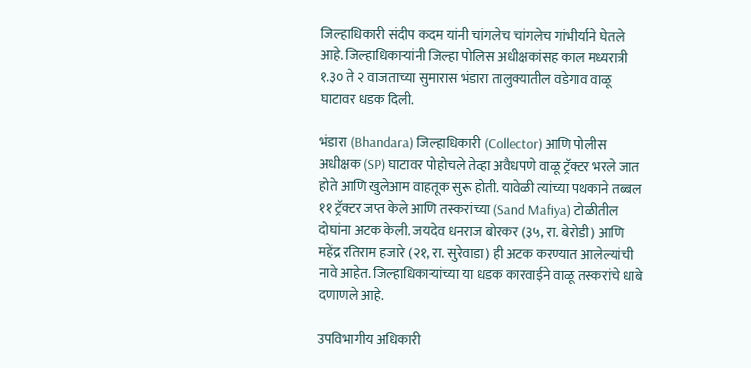जिल्हाधिकारी संदीप कदम यांनी चांगलेच चांगलेच गांभीर्याने घेतले आहे. जिल्हाधिकाऱ्यांनी जिल्हा पोलिस अधीक्षकांसह काल मध्यरात्री १.३० ते २ वाजताच्या सुमारास भंडारा तालुक्यातील वडेगाव वाळू घाटावर धडक दिली.

भंडारा (Bhandara) जिल्हाधिकारी (Collector) आणि पोलीस अधीक्षक (SP) घाटावर पोहोचले तेव्हा अवैधपणे वाळू ट्रॅक्टर भरले जात होते आणि खुलेआम वाहतूक सुरू होती. यावेळी त्यांच्या पथकाने तब्बल ११ ट्रॅक्टर जप्त केले आणि तस्करांच्या (Sand Mafiya) टोळीतील दोघांना अटक केली. जयदेव धनराज बोरकर (३५, रा. बेरोडी) आणि महेंद्र रतिराम हजारे (२१, रा. सुरेवाडा) ही अटक करण्यात आलेल्यांची नावे आहेत. जिल्हाधिकाऱ्यांच्या या धडक कारवाईने वाळू तस्करांचे धाबे दणाणले आहे.

उपविभागीय अधिकारी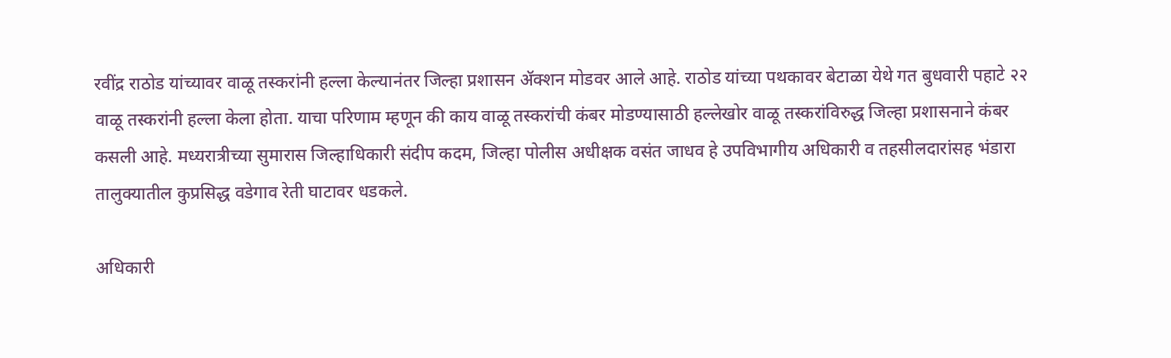रवींद्र राठोड यांच्यावर वाळू तस्करांनी हल्ला केल्यानंतर जिल्हा प्रशासन ॲक्शन मोडवर आले आहे. राठोड यांच्या पथकावर बेटाळा येथे गत बुधवारी पहाटे २२ वाळू तस्करांनी हल्ला केला होता. याचा परिणाम म्हणून की काय वाळू तस्करांची कंबर मोडण्यासाठी हल्लेखोर वाळू तस्करांविरुद्ध जिल्हा प्रशासनाने कंबर कसली आहे. मध्यरात्रीच्या सुमारास जिल्हाधिकारी संदीप कदम, जिल्हा पोलीस अधीक्षक वसंत जाधव हे उपविभागीय अधिकारी व तहसीलदारांसह भंडारा तालुक्यातील कुप्रसिद्ध वडेगाव रेती घाटावर धडकले.

अधिकारी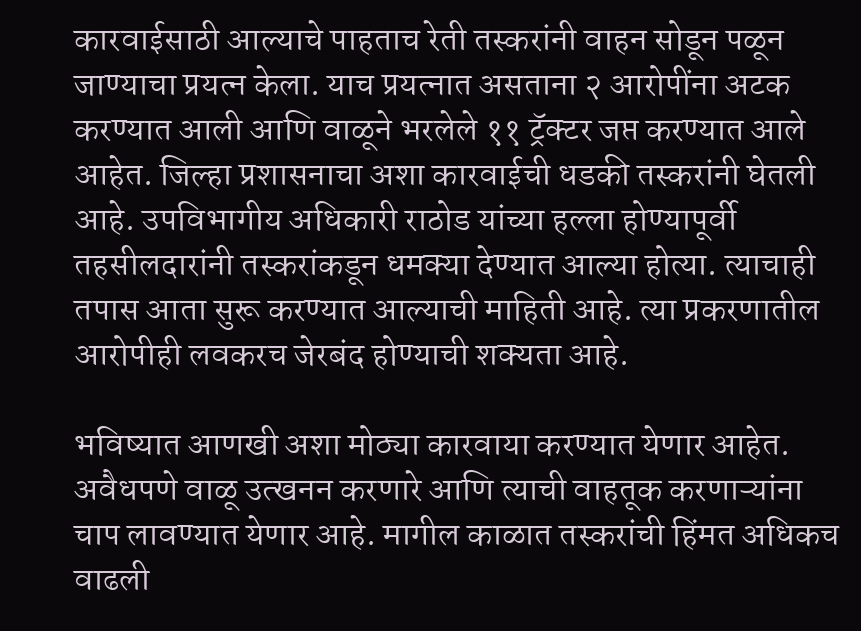कारवाईसाठी आल्याचे पाहताच रेती तस्करांनी वाहन सोडून पळून जाण्याचा प्रयत्न केला. याच प्रयत्नात असताना २ आरोपींना अटक करण्यात आली आणि वाळूने भरलेले ११ ट्रॅक्टर जप्त करण्यात आले आहेत. जिल्हा प्रशासनाचा अशा कारवाईची धडकी तस्करांनी घेतली आहे. उपविभागीय अधिकारी राठोड यांच्या हल्ला होण्यापूर्वी तहसीलदारांनी तस्करांकडून धमक्या देण्यात आल्या होत्या. त्याचाही तपास आता सुरू करण्यात आल्याची माहिती आहे. त्या प्रकरणातील आरोपीही लवकरच जेरबंद होण्याची शक्यता आहे.

भविष्यात आणखी अशा मोठ्या कारवाया करण्यात येणार आहेत. अवैधपणे वाळू उत्खनन करणारे आणि त्याची वाहतूक करणाऱ्यांना चाप लावण्यात येणार आहे. मागील काळात तस्करांची हिंमत अधिकच वाढली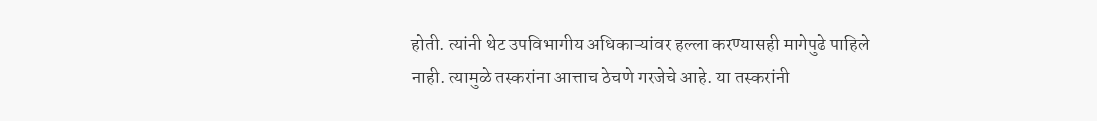होती. त्यांनी थेट उपविभागीय अधिकाऱ्यांवर हल्ला करण्यासही मागेपुढे पाहिले नाही. त्यामुळे तस्करांना आत्ताच ठेचणे गरजेचे आहे. या तस्करांनी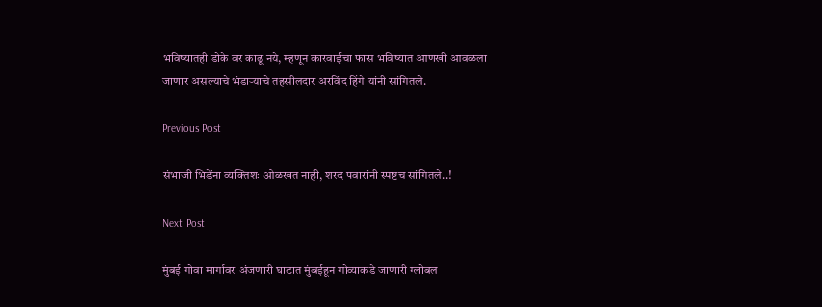भविष्यातही डोके वर काढू नये, म्हणून कारवाईचा फास भविष्यात आणखी आवळला जाणार असल्याचे भंडाऱ्याचे तहसीलदार अरविंद हिंगे यांनी सांगितले.

Previous Post

संभाजी भिडेंना व्यक्तिशः ओळखत नाही, शरद पवारांनी स्पष्टच सांगितले..!

Next Post

मुंबई गोवा मार्गावर अंजणारी घाटात मुंबईहून गोव्याकडे जाणारी ग्लोबल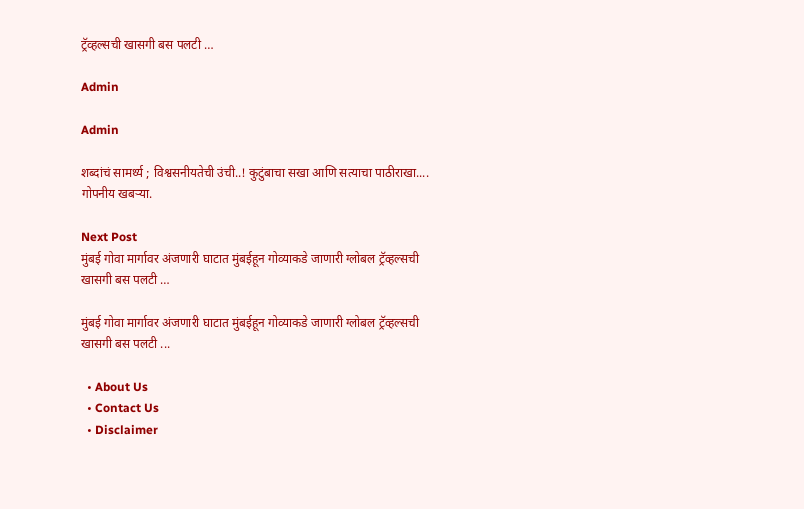ट्रॅव्हल्सची खासगी बस पलटी …

Admin

Admin

शब्दांचं सामर्थ्य ; विश्वसनीयतेची उंची..! कुटुंबाचा सखा आणि सत्याचा पाठीराखा.... गोपनीय खबऱ्या.

Next Post
मुंबई गोवा मार्गावर अंजणारी घाटात मुंबईहून गोव्याकडे जाणारी ग्लोबल ट्रॅव्हल्सची खासगी बस पलटी …

मुंबई गोवा मार्गावर अंजणारी घाटात मुंबईहून गोव्याकडे जाणारी ग्लोबल ट्रॅव्हल्सची खासगी बस पलटी ...

  • About Us
  • Contact Us
  • Disclaimer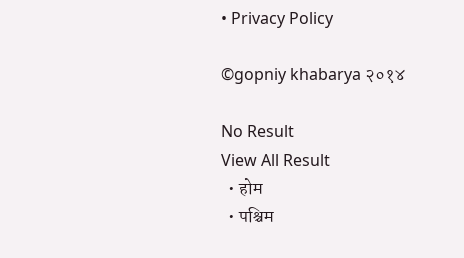• Privacy Policy

©gopniy khabarya २०१४

No Result
View All Result
  • होम
  • पश्चिम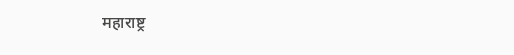महाराष्ट्र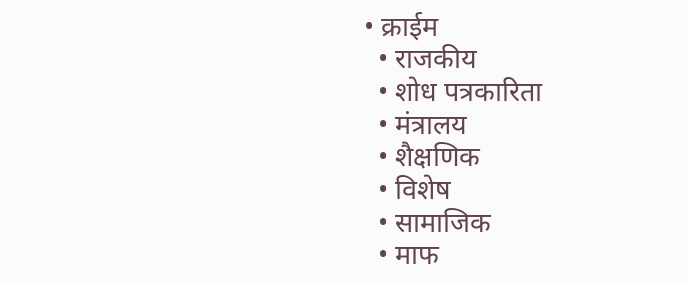• क्राईम
  • राजकीय
  • शोध पत्रकारिता
  • मंत्रालय
  • शैक्षणिक
  • विशेष
  • सामाजिक
  • माफ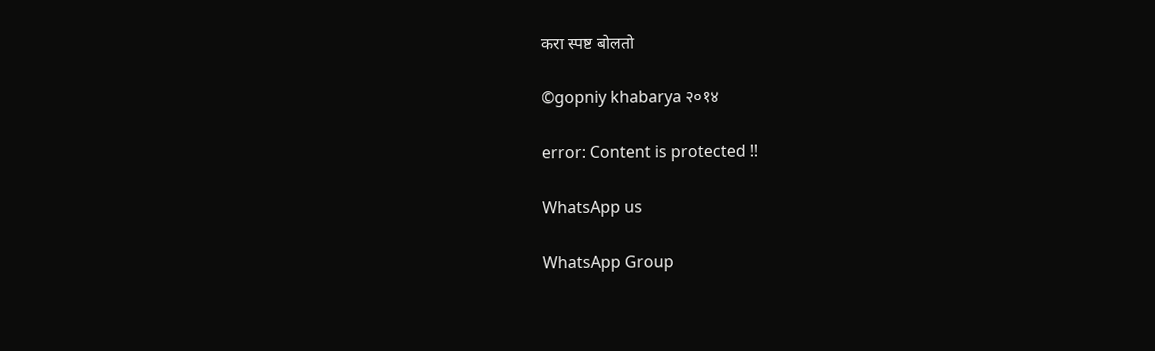करा स्पष्ट बोलतो

©gopniy khabarya २०१४

error: Content is protected !!

WhatsApp us

WhatsApp Group